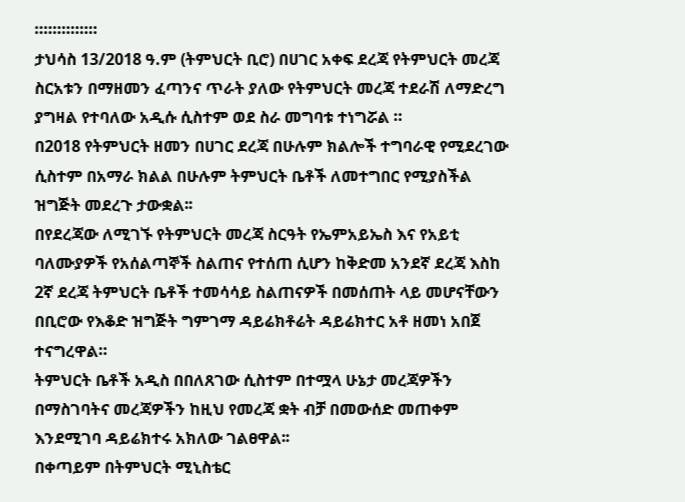።።።።።።።
ታህሳስ 13/2018 ዓ.ም (ትምህርት ቢሮ) በሀገር አቀፍ ደረጃ የትምህርት መረጃ ስርአቱን በማዘመን ፈጣንና ጥራት ያለው የትምህርት መረጃ ተደራሽ ለማድረግ ያግዛል የተባለው አዲሱ ሲስተም ወደ ስራ መግባቱ ተነግሯል ።
በ2018 የትምህርት ዘመን በሀገር ደረጃ በሁሉም ክልሎች ተግባራዊ የሚደረገው ሲስተም በአማራ ክልል በሁሉም ትምህርት ቤቶች ለመተግበር የሚያስችል ዝግጅት መደረጉ ታውቋል፡፡
በየደረጃው ለሚገኙ የትምህርት መረጃ ስርዓት የኤምአይኤስ እና የአይቲ ባለሙያዎች የአሰልጣኞች ስልጠና የተሰጠ ሲሆን ከቅድመ አንደኛ ደረጃ እስከ 2ኛ ደረጃ ትምህርት ቤቶች ተመሳሳይ ስልጠናዎች በመሰጠት ላይ መሆናቸውን በቢሮው የእቆድ ዝግጅት ግምገማ ዳይሬክቶሬት ዳይሬክተር አቶ ዘመነ አበጀ ተናግረዋል።
ትምህርት ቤቶች አዲስ በበለጸገው ሲስተም በተሟላ ሁኔታ መረጃዎችን በማስገባትና መረጃዎችን ከዚህ የመረጃ ቋት ብቻ በመውሰድ መጠቀም እንደሚገባ ዳይሬክተሩ አክለው ገልፀዋል፡፡
በቀጣይም በትምህርት ሚኒስቴር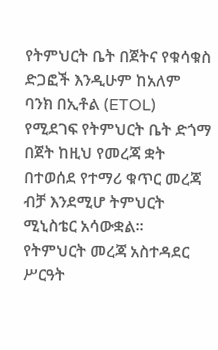የትምህርት ቤት በጀትና የቁሳቁስ ድጋፎች እንዲሁም ከአለም ባንክ በኢቶል (ETOL) የሚደገፍ የትምህርት ቤት ድጎማ በጀት ከዚህ የመረጃ ቋት በተወሰደ የተማሪ ቁጥር መረጃ ብቻ እንደሚሆ ትምህርት ሚኒስቴር አሳውቋል፡፡
የትምህርት መረጃ አስተዳደር ሥርዓት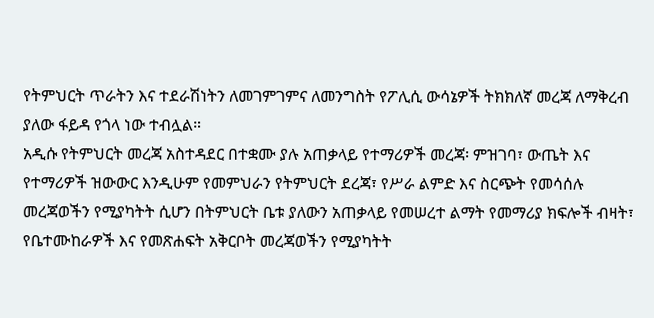የትምህርት ጥራትን እና ተደራሽነትን ለመገምገምና ለመንግስት የፖሊሲ ውሳኔዎች ትክክለኛ መረጃ ለማቅረብ ያለው ፋይዳ የጎላ ነው ተብሏል።
አዲሱ የትምህርት መረጃ አስተዳደር በተቋሙ ያሉ አጠቃላይ የተማሪዎች መረጃ፡ ምዝገባ፣ ውጤት እና የተማሪዎች ዝውውር እንዲሁም የመምህራን የትምህርት ደረጃ፣ የሥራ ልምድ እና ስርጭት የመሳሰሉ መረጃወችን የሚያካትት ሲሆን በትምህርት ቤቱ ያለውን አጠቃላይ የመሠረተ ልማት የመማሪያ ክፍሎች ብዛት፣ የቤተሙከራዎች እና የመጽሐፍት አቅርቦት መረጃወችን የሚያካትት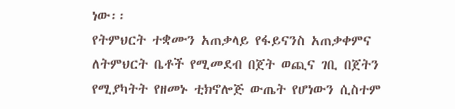ነው፡፡
የትምህርት ተቋሙን አጠቃላይ የፋይናንስ አጠቃቀምና ለትምህርት ቤቶች የሚመደብ በጀት ወጪና ገቢ በጀትን የሚያካትት የዘመኑ ቲክኖሎጅ ውጤት የሆነውን ሲስተም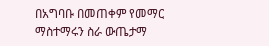በአግባቡ በመጠቀም የመማር ማስተማሩን ስራ ውጤታማ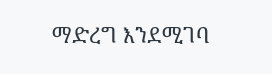ማድረግ እንደሚገባ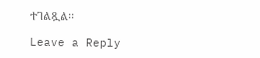ተገልጿል፡፡

Leave a Reply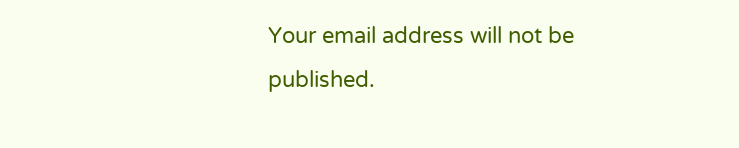Your email address will not be published.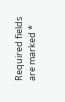Required fields are marked *